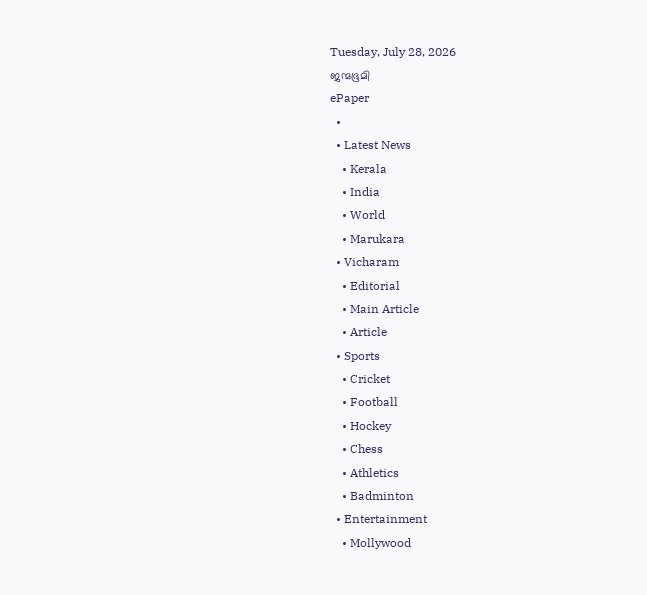Tuesday, July 28, 2026
ജന്മഭൂമി
ePaper
  •
  • Latest News
    • Kerala
    • India
    • World
    • Marukara
  • Vicharam
    • Editorial
    • Main Article
    • Article
  • Sports
    • Cricket
    • Football
    • Hockey
    • Chess
    • Athletics
    • Badminton
  • Entertainment
    • Mollywood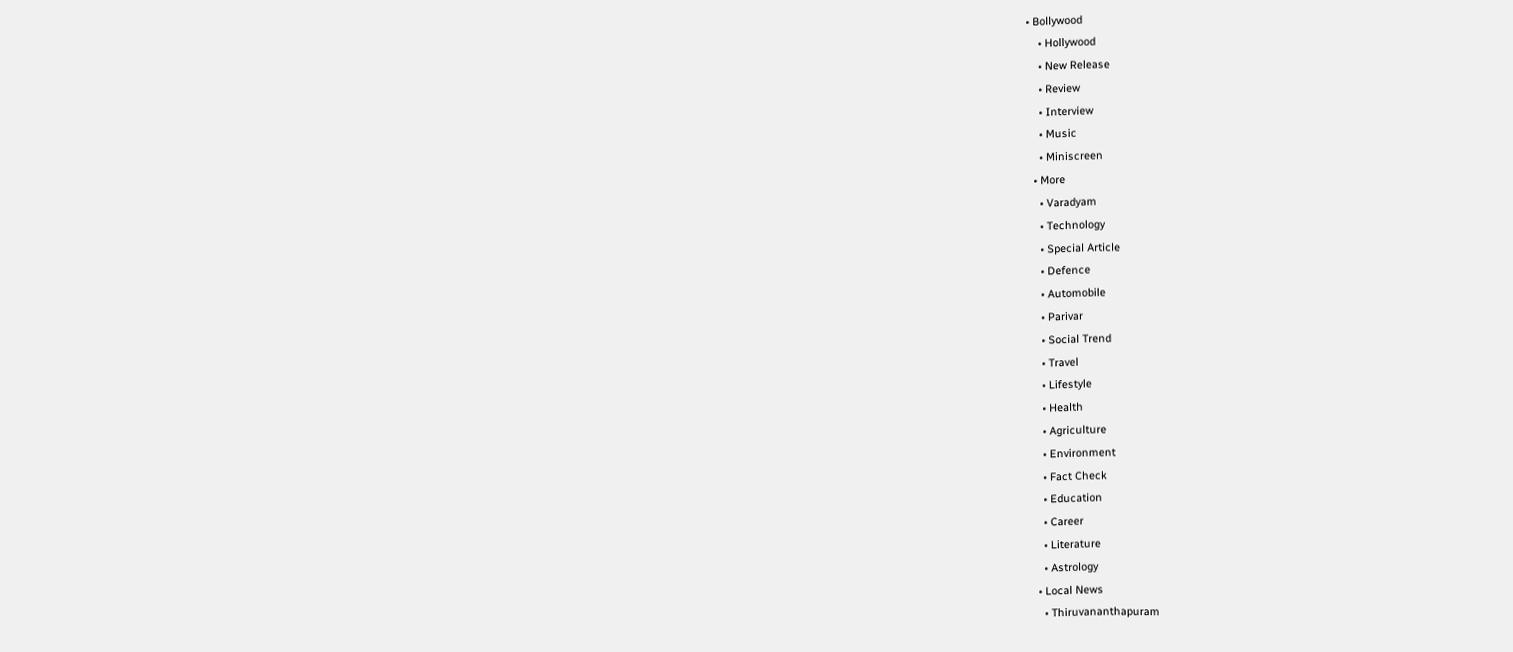• Bollywood
    • Hollywood
    • New Release
    • Review
    • Interview
    • Music
    • Miniscreen
  • More
    • Varadyam
    • Technology
    • Special Article
    • Defence
    • Automobile
    • Parivar
    • Social Trend
    • Travel
    • Lifestyle
    • Health
    • Agriculture
    • Environment
    • Fact Check
    • Education
    • Career
    • Literature
    • Astrology
  • Local News
    • Thiruvananthapuram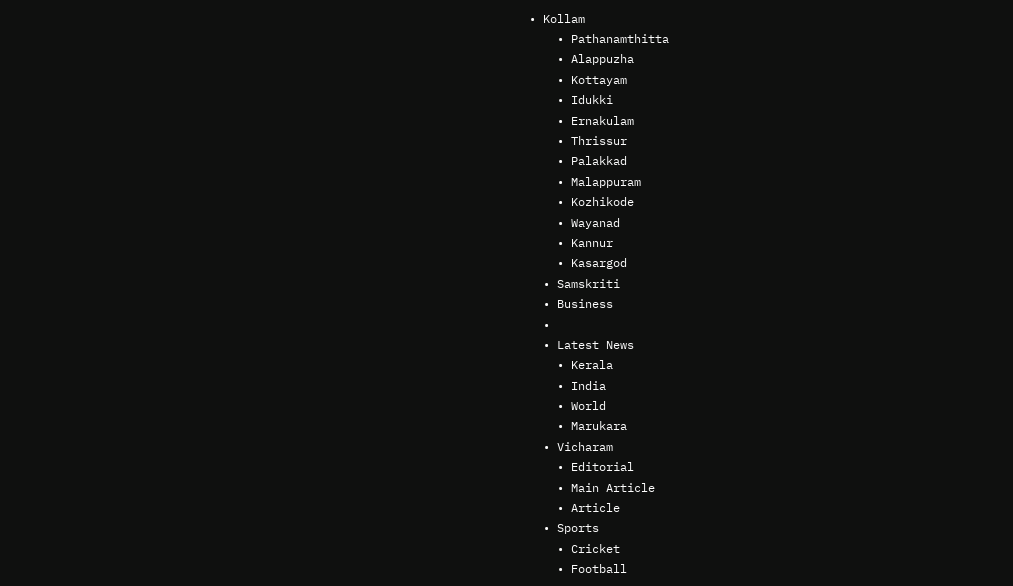• Kollam
    • Pathanamthitta
    • Alappuzha
    • Kottayam
    • Idukki
    • Ernakulam
    • Thrissur
    • Palakkad
    • Malappuram
    • Kozhikode
    • Wayanad
    • Kannur
    • Kasargod
  • Samskriti
  • Business
  •
  • Latest News
    • Kerala
    • India
    • World
    • Marukara
  • Vicharam
    • Editorial
    • Main Article
    • Article
  • Sports
    • Cricket
    • Football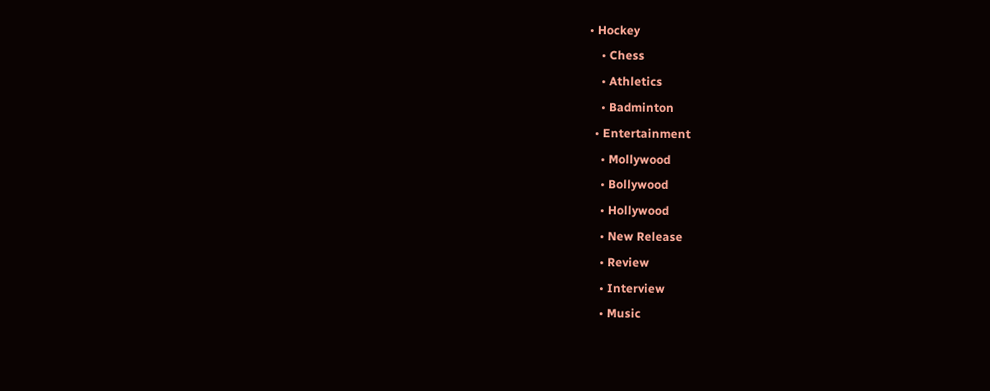• Hockey
    • Chess
    • Athletics
    • Badminton
  • Entertainment
    • Mollywood
    • Bollywood
    • Hollywood
    • New Release
    • Review
    • Interview
    • Music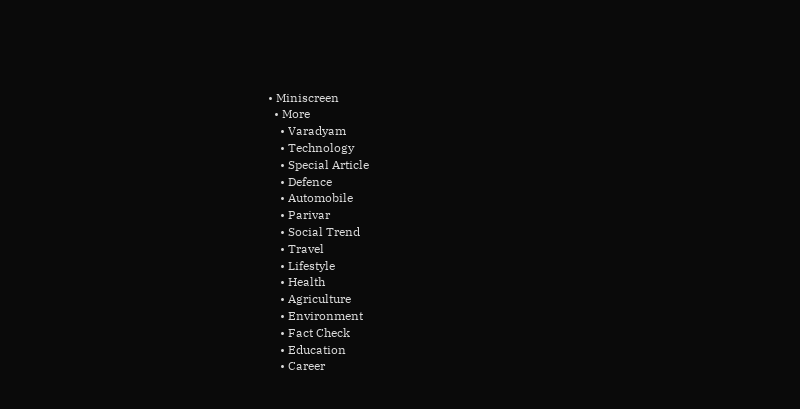• Miniscreen
  • More
    • Varadyam
    • Technology
    • Special Article
    • Defence
    • Automobile
    • Parivar
    • Social Trend
    • Travel
    • Lifestyle
    • Health
    • Agriculture
    • Environment
    • Fact Check
    • Education
    • Career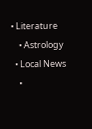• Literature
    • Astrology
  • Local News
    •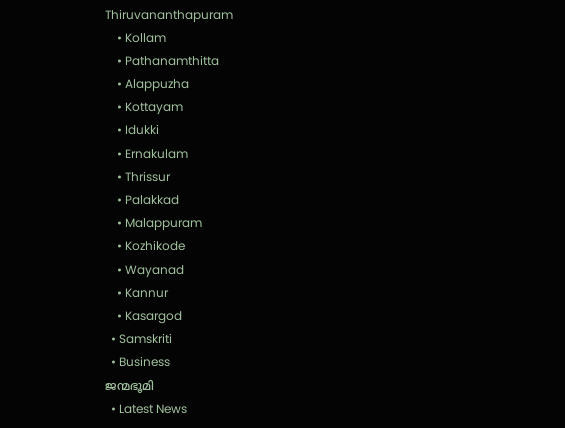Thiruvananthapuram
    • Kollam
    • Pathanamthitta
    • Alappuzha
    • Kottayam
    • Idukki
    • Ernakulam
    • Thrissur
    • Palakkad
    • Malappuram
    • Kozhikode
    • Wayanad
    • Kannur
    • Kasargod
  • Samskriti
  • Business
ജന്മഭൂമി
  • Latest News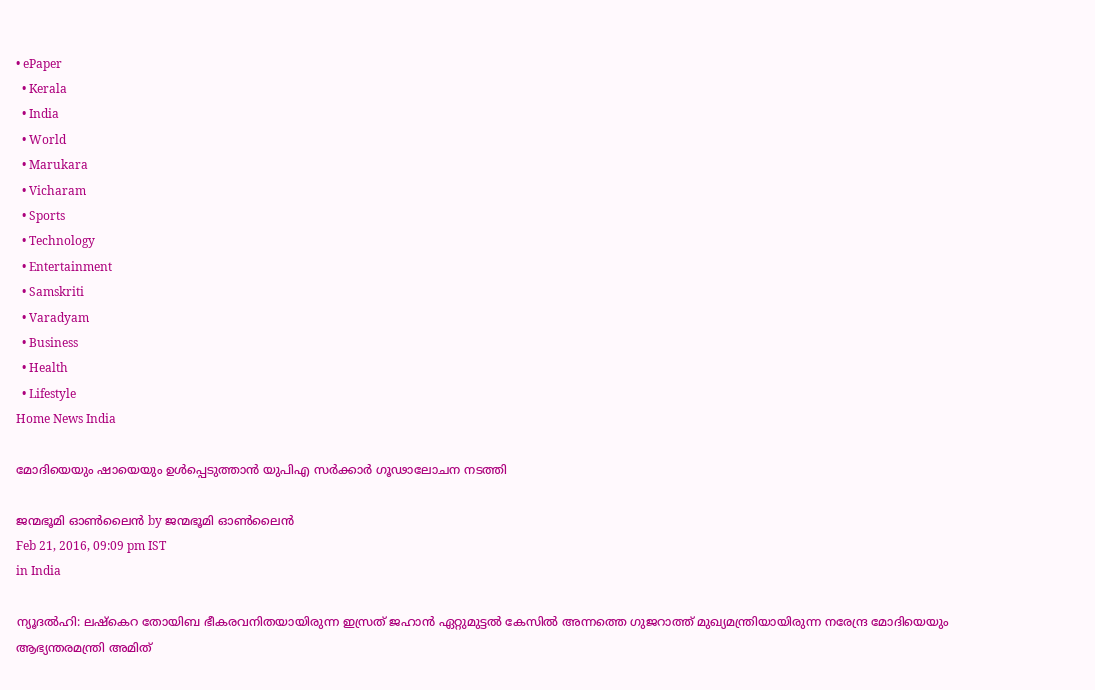• ePaper
  • Kerala
  • India
  • World
  • Marukara
  • Vicharam
  • Sports
  • Technology
  • Entertainment
  • Samskriti
  • Varadyam
  • Business
  • Health
  • Lifestyle
Home News India

മോദിയെയും ഷായെയും ഉള്‍പ്പെടുത്താന്‍ യുപിഎ സര്‍ക്കാര്‍ ഗൂഢാലോചന നടത്തി

ജന്മഭൂമി ഓണ്‍ലൈന്‍ by ജന്മഭൂമി ഓണ്‍ലൈന്‍
Feb 21, 2016, 09:09 pm IST
in India

ന്യൂദല്‍ഹി: ലഷ്‌കെറ തോയിബ ഭീകരവനിതയായിരുന്ന ഇസ്രത് ജഹാന്‍ ഏറ്റുമുട്ടല്‍ കേസില്‍ അന്നത്തെ ഗുജറാത്ത് മുഖ്യമന്ത്രിയായിരുന്ന നരേന്ദ്ര മോദിയെയും ആഭ്യന്തരമന്ത്രി അമിത്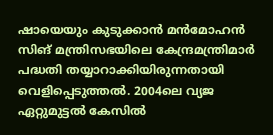ഷായെയും കുടുക്കാന്‍ മന്‍മോഹന്‍ സിങ് മന്ത്രിസഭയിലെ കേന്ദ്രമന്ത്രിമാര്‍ പദ്ധതി തയ്യാറാക്കിയിരുന്നതായി വെളിപ്പെടുത്തല്‍. 2004ലെ വ്യജ ഏറ്റുമുട്ടല്‍ കേസില്‍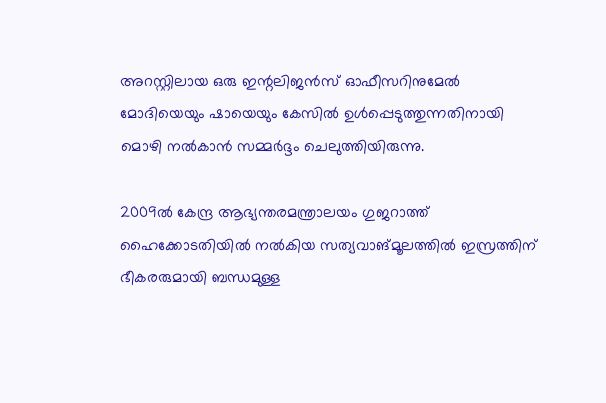അറസ്റ്റിലായ ഒരു ഇന്റലിജന്‍സ് ഓഫീസറിനുമേല്‍ മോദിയെയും ഷായെയും കേസില്‍ ഉള്‍പ്പെടുത്തുന്നതിനായി മൊഴി നല്‍കാന്‍ സമ്മര്‍ദ്ദം ചെലുത്തിയിരുന്നു.

2009ല്‍ കേന്ദ്ര ആഭ്യന്തരമന്ത്രാലയം ഗുജറാത്ത് ഹൈക്കോടതിയില്‍ നല്‍കിയ സത്യവാങ്മൂലത്തില്‍ ഇസ്രത്തിന് ഭീകരരുമായി ബന്ധമുള്ള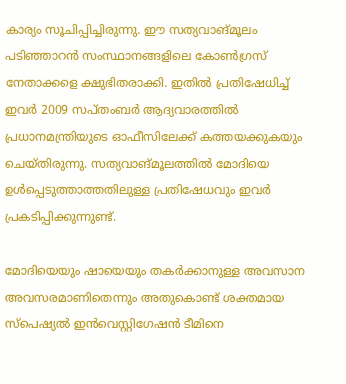കാര്യം സൂചിപ്പിച്ചിരുന്നു. ഈ സത്യവാങ്മൂലം പടിഞ്ഞാറന്‍ സംസ്ഥാനങ്ങളിലെ കോണ്‍ഗ്രസ് നേതാക്കളെ ക്ഷുഭിതരാക്കി. ഇതില്‍ പ്രതിഷേധിച്ച് ഇവര്‍ 2009 സപ്തംബര്‍ ആദ്യവാരത്തില്‍ പ്രധാനമന്ത്രിയുടെ ഓഫീസിലേക്ക് കത്തയക്കുകയും ചെയ്തിരുന്നു. സത്യവാങ്മൂലത്തില്‍ മോദിയെ ഉള്‍പ്പെടുത്താത്തതിലുള്ള പ്രതിഷേധവും ഇവര്‍ പ്രകടിപ്പിക്കുന്നുണ്ട്.

മോദിയെയും ഷായെയും തകര്‍ക്കാനുള്ള അവസാന അവസരമാണിതെന്നും അതുകൊണ്ട് ശക്തമായ സ്‌പെഷ്യല്‍ ഇന്‍വെസ്റ്റിഗേഷന്‍ ടീമിനെ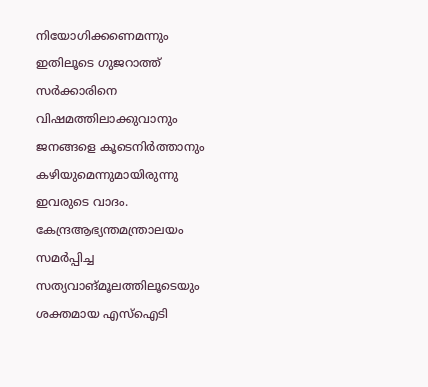നിയോഗിക്കണെമന്നും ഇതിലൂടെ ഗുജറാത്ത് സര്‍ക്കാരിനെ വിഷമത്തിലാക്കുവാനും ജനങ്ങളെ കൂടെനിര്‍ത്താനും കഴിയുമെന്നുമായിരുന്നു ഇവരുടെ വാദം. കേന്ദ്രആഭ്യന്തമന്ത്രാലയം സമര്‍പ്പിച്ച സത്യവാങ്മൂലത്തിലൂടെയും ശക്തമായ എസ്‌ഐടി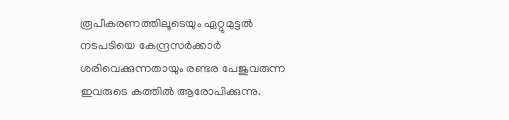രൂപീകരണത്തിലൂടെയും ഏറ്റുമുട്ടല്‍ നടപടിയെ കേന്ദ്രസര്‍ക്കാര്‍ ശരിവെക്കുന്നതായും രണ്ടര പേജുവരുന്ന ഇവരുടെ കത്തില്‍ ആരോപിക്കുന്നു.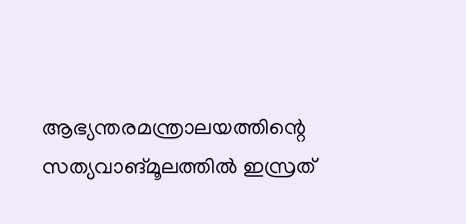ആഭ്യന്തരമന്ത്രാലയത്തിന്റെ സത്യവാങ്മൂലത്തില്‍ ഇസ്രത്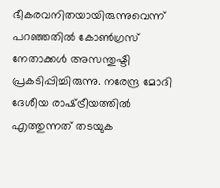ഭീകരവനിതയായിരുന്നുവെന്ന് പറഞ്ഞതില്‍ കോണ്‍ഗ്രസ് നേതാക്കള്‍ അസന്തുഷ്ടി പ്രകടിപ്പിച്ചിരുന്നു. നരേന്ദ്ര മോദി ദേശീയ രാഷ്‌ട്രീയത്തില്‍ എത്തുന്നത് തടയുക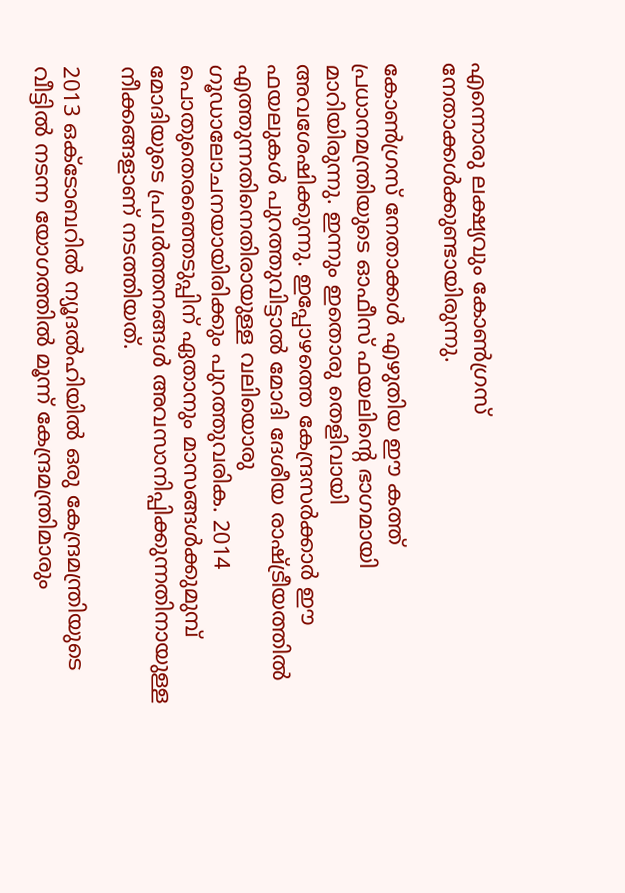എന്നൊരു ലക്ഷ്യവും കോണ്‍ഗ്രസ് നേതാക്കള്‍ക്കുണ്ടായിരുന്നു.

കോണ്‍ഗ്രസ് നേതാക്കള്‍ എഴുതിയ ഈ കത്ത് പ്രധാനമന്ത്രിയുടെ ഓഫീസ് ഫയലിന്റെ ഭാഗമായി മാറിയിരുന്നു. ഇന്നും ഇതൊരു തെളിവായി അവശേഷിക്കുന്നു. ഇപ്പോഴത്തെ കേന്ദ്രസര്‍ക്കാര്‍ ഈ ഫയലുകള്‍ പുറത്തുവിട്ടാല്‍ മോദി ദേശീയ രാഷ്‌ട്രീയത്തില്‍ എത്തുന്നതിനെതിരായുള്ള വലിയൊരു ഗൂഡാലോചനയായിരിക്കും പുറത്തുവരിക. 2014 പൊതുതെരഞ്ഞെടുപ്പിന് ഏതാനും മാസങ്ങള്‍ക്കുമുമ്പ് മോദിയുടെ പ്രവര്‍ത്തനങ്ങള്‍ അവസാനിപ്പിക്കുന്നതിനായുള്ള നീക്കങ്ങളാണ് നടത്തിയത്.

2013 ഒക്‌ടോബറില്‍ ന്യൂദല്‍ഹിയില്‍ ഒരു കേന്ദ്രമന്ത്രിയുടെ വീട്ടില്‍ നടന്ന യോഗത്തില്‍ മൂന്ന് കേന്ദ്രമന്ത്രിമാരും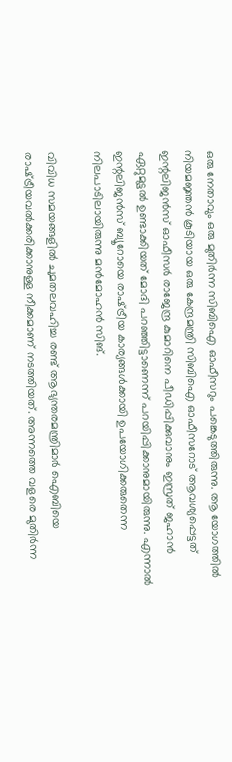ഒരു നേതാവും ഒരു മുതിര്‍ന്ന സിബിഐ ഓഫീസറും പങ്കെടുത്തിരുന്നു. ആ യോഗത്തില്‍ നിയമജ്ഞന്‍ കൂടിയായ ഒരു കേന്ദ്രമന്ത്രി സിബിഐ ഓഫീസറോട് ആവശ്യപ്പെട്ടത് ഇന്റലിജന്‍സ് ഓഫീസര്‍ രാജേന്ദ്ര കുമാറിനെ പീഡിപ്പിക്കുവാനും ഇസ്രത് ജഹാന്‍ ഏറ്റുമുട്ടല്‍ ഉണ്ടാക്കിയത് മോദി പറഞ്ഞിട്ടാണെന്ന് പറയിപ്പിക്കാനുമായിരുന്നു. എന്നാല്‍ ഇന്റലിജന്‍സ് ബ്യൂറോയെ രാഷ്‌ട്രീയ കാര്യങ്ങള്‍ക്കായി ഉപയോഗിക്കരുതെന്ന നിലപാടിലായിരുന്നു മന്‍മോഹന്‍ സിങ്.

വിവിധ സമയങ്ങളില്‍ ചുമതലവഹിച്ച രണ്ട് ആഭ്യന്തരമന്ത്രിമാര്‍ ഐബിയെ രാഷ്‌ട്രീയവല്‍ക്കരിക്കാനുള്ള നീക്കമാണ് നടത്തിയത്. അന്നത്തെ വളരെ മുതിര്‍ന്ന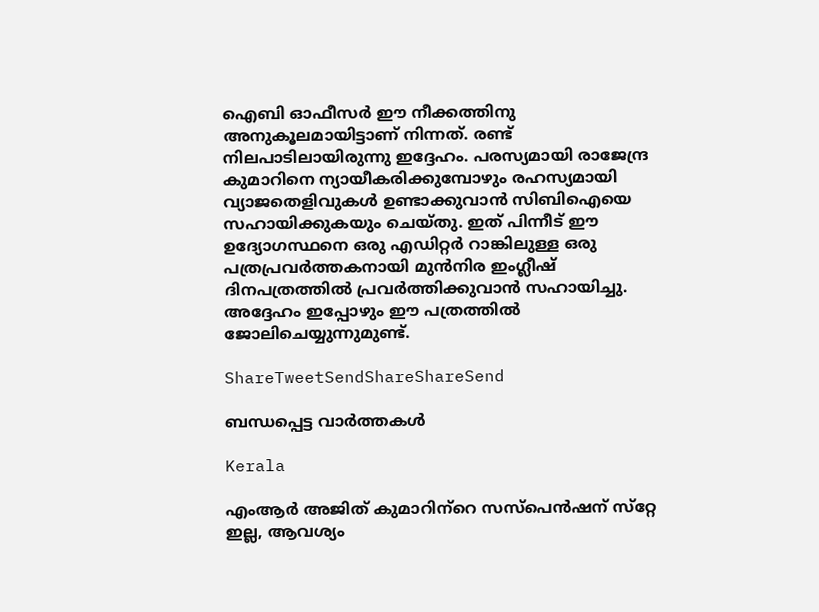ഐബി ഓഫീസര്‍ ഈ നീക്കത്തിനു അനുകൂലമായിട്ടാണ് നിന്നത്. രണ്ട് നിലപാടിലായിരുന്നു ഇദ്ദേഹം. പരസ്യമായി രാജേന്ദ്ര കുമാറിനെ ന്യായീകരിക്കുമ്പോഴും രഹസ്യമായി വ്യാജതെളിവുകള്‍ ഉണ്ടാക്കുവാന്‍ സിബിഐയെ സഹായിക്കുകയും ചെയ്തു. ഇത് പിന്നീട് ഈ ഉദ്യോഗസ്ഥനെ ഒരു എഡിറ്റര്‍ റാങ്കിലുള്ള ഒരു പത്രപ്രവര്‍ത്തകനായി മുന്‍നിര ഇംഗ്ലീഷ് ദിനപത്രത്തില്‍ പ്രവര്‍ത്തിക്കുവാന്‍ സഹായിച്ചു. അദ്ദേഹം ഇപ്പോഴും ഈ പത്രത്തില്‍ ജോലിചെയ്യുന്നുമുണ്ട്.

ShareTweetSendShareShareSend

ബന്ധപ്പെട്ട വാര്‍ത്തകള്‍

Kerala

എംആര്‍ അജിത് കുമാറിന്‌റെ സസ്പെന്‍ഷന് സ്‌റ്റേ ഇല്ല, ആവശ്യം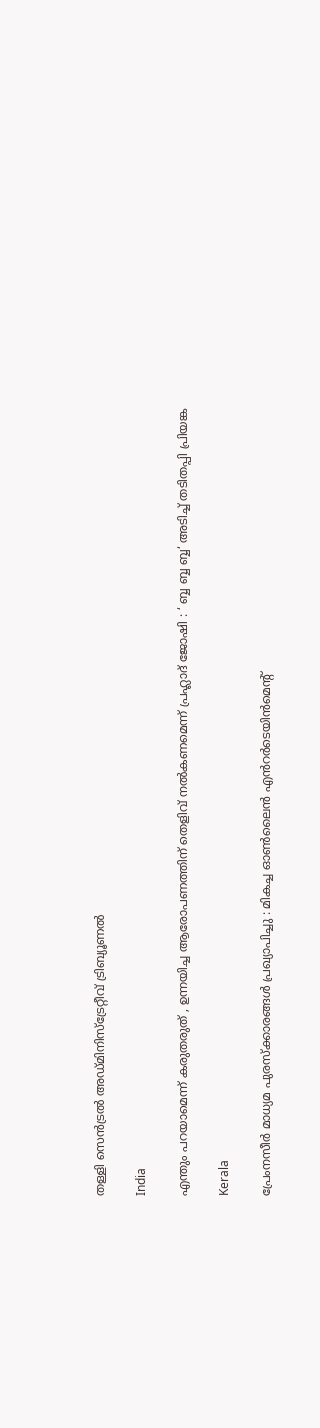തള്ളി സെന്‍ട്രല്‍ അഡ്മിനിസ്‌ട്രേറ്റീവ് ട്രിബ്യൂണല്‍

India

എന്തും പറയാമെന്ന് കരുതരുത് , ഉന്നയിച്ച ആരോപണത്തിന് തെളിവ് നൽകണമെന്ന് പ്രഹ്ലാദ് ജോഷി : ‘ ബ്ബ ബ്ബ ബ്ബ‘ അടിച്ച് തടിതപ്പി പ്രിയങ്ക

Kerala

പ്രേംനസീർ മാധ്യമ പുരസ്ക്കാരങ്ങൾ പ്രഖ്യാപിച്ചു : മികച്ച ഓൺലൈൻ എൻറർടെയിൻമെന്റ്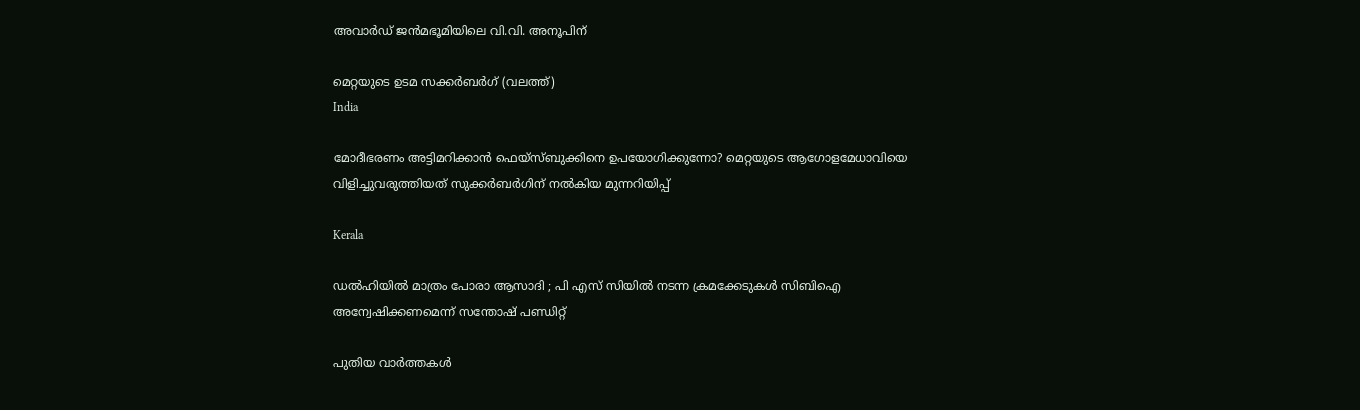അവാർഡ് ജൻമഭൂമിയിലെ വി.വി. അനൂപിന്

മെറ്റയുടെ ഉടമ സക്കര്‍ബര്‍ഗ് (വലത്ത്)
India

മോദീഭരണം അട്ടിമറിക്കാന്‍ ഫെയ്സ്ബുക്കിനെ ഉപയോഗിക്കുന്നോ? മെറ്റയുടെ ആഗോളമേധാവിയെ വിളിച്ചുവരുത്തിയത് സുക്കര്‍ബര്‍ഗിന് നല്‍കിയ മുന്നറിയിപ്പ്

Kerala

ഡൽഹിയിൽ മാത്രം പോരാ ആസാദി ; പി എസ് സിയിൽ നടന്ന ക്രമക്കേടുകൾ സിബിഐ അന്വേഷിക്കണമെന്ന് സന്തോഷ് പണ്ഡിറ്റ്

പുതിയ വാര്‍ത്തകള്‍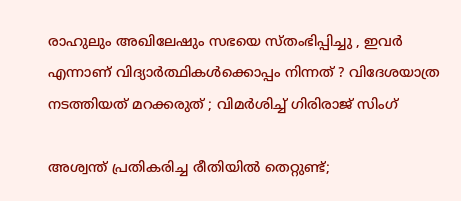രാഹുലും അഖിലേഷും സഭയെ സ്തംഭിപ്പിച്ചു , ഇവർ എന്നാണ് വിദ്യാർത്ഥികൾക്കൊപ്പം നിന്നത് ? വിദേശയാത്ര നടത്തിയത് മറക്കരുത് ; വിമർശിച്ച് ഗിരിരാജ് സിംഗ്

അശ്വന്ത് പ്രതികരിച്ച രീതിയിൽ തെറ്റുണ്ട്;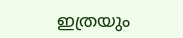ഇത്രയും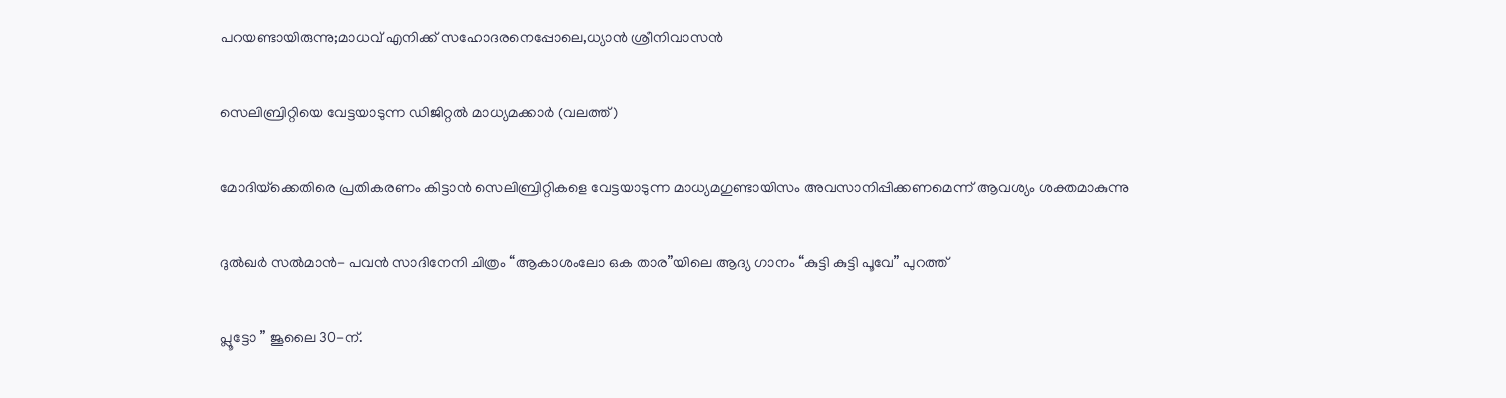പറയണ്ടായിരുന്നു;മാധവ് എനിക്ക് സഹോദരനെപ്പോലെ,ധ്യാന്‍ ശ്രീനിവാസൻ

സെലിബ്രിറ്റിയെ വേട്ടയാടുന്ന ഡിജിറ്റല്‍ മാധ്യമക്കാര്‍ (വലത്ത്)

മോദിയ്‌ക്കെതിരെ പ്രതികരണം കിട്ടാന്‍ സെലിബ്രിറ്റികളെ വേട്ടയാടുന്ന മാധ്യമഗുണ്ടായിസം അവസാനിപ്പിക്കണമെന്ന് ആവശ്യം ശക്തമാകുന്നു

ദുൽഖർ സൽമാൻ- പവൻ സാദിനേനി ചിത്രം “ആകാശംലോ ഒക താര”യിലെ ആദ്യ ഗാനം “കുട്ടി കുട്ടി പൂവേ” പുറത്ത്

പ്ലൂട്ടോ ” ജൂലൈ 30-ന്.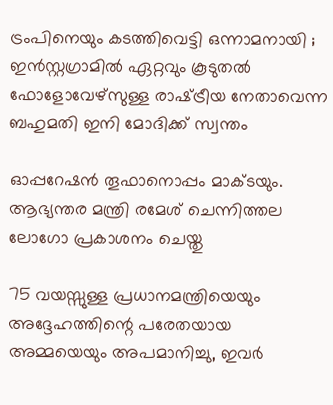ട്രംപിനെയും കടത്തിവെട്ടി ഒന്നാമനായി ; ഇൻസ്റ്റഗ്രാമിൽ ഏറ്റവും കൂടുതൽ ഫോളോവേഴ്‌സുള്ള രാഷ്‌ട്രീയ നേതാവെന്ന ബഹുമതി ഇനി മോദിക്ക് സ്വന്തം

ഓപ്പറേഷൻ തൂഫാനൊപ്പം മാക്ടയും. ആഭ്യന്തര മന്ത്രി രമേശ് ചെന്നിത്തല ലോഗോ പ്രകാശനം ചെയ്തു

75 വയസ്സുള്ള പ്രധാനമന്ത്രിയെയും അദ്ദേഹത്തിന്റെ പരേതയായ അമ്മയെയും അപമാനിച്ചു, ഇവർ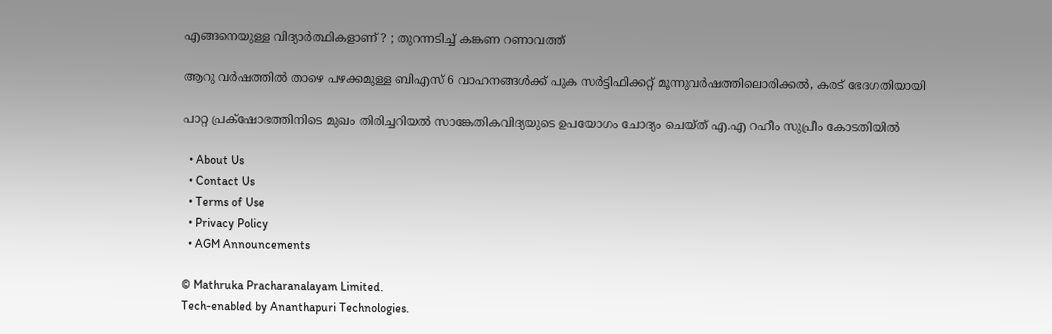എങ്ങനെയുള്ള വിദ്യാർത്ഥികളാണ് ? ; തുറന്നടിച്ച് കങ്കണ റണാവത്ത്

ആറു വര്‍ഷത്തില്‍ താഴെ പഴക്കമുള്ള ബിഎസ് 6 വാഹനങ്ങള്‍ക്ക് പുക സര്‍ട്ടിഫിക്കറ്റ് മൂന്നുവര്‍ഷത്തിലൊരിക്കല്‍, കരട് ഭേദഗതിയായി

പാറ്റ പ്രക്‌ഷോഭത്തിനിടെ മുഖം തിരിച്ചറിയല്‍ സാങ്കേതികവിദ്യയുടെ ഉപയോഗം ചോദ്യം ചെയ്ത് എ.എ റഹീം സുപ്രീം കോടതിയില്‍

  • About Us
  • Contact Us
  • Terms of Use
  • Privacy Policy
  • AGM Announcements

© Mathruka Pracharanalayam Limited.
Tech-enabled by Ananthapuri Technologies.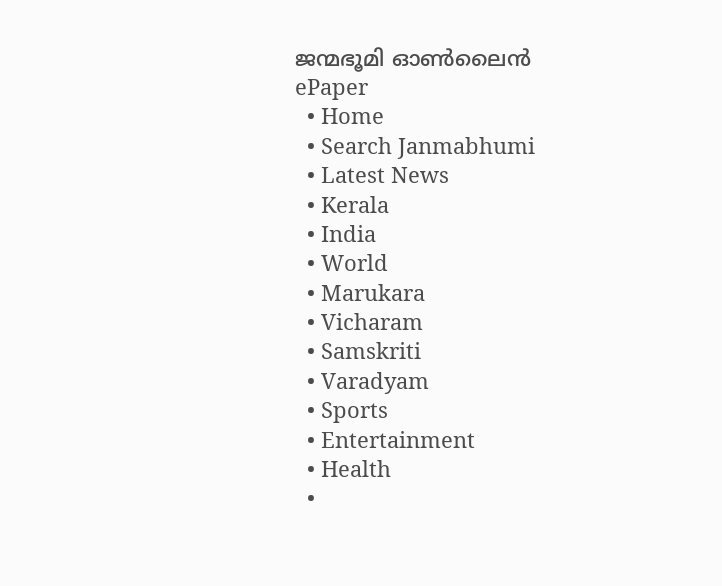ജന്മഭൂമി ഓണ്‍ലൈന്‍
ePaper
  • Home
  • Search Janmabhumi
  • Latest News
  • Kerala
  • India
  • World
  • Marukara
  • Vicharam
  • Samskriti
  • Varadyam
  • Sports
  • Entertainment
  • Health
  •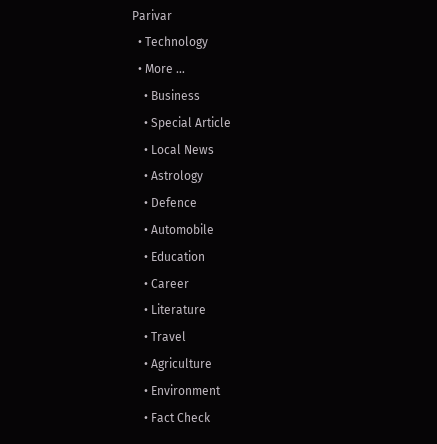Parivar
  • Technology
  • More …
    • Business
    • Special Article
    • Local News
    • Astrology
    • Defence
    • Automobile
    • Education
    • Career
    • Literature
    • Travel
    • Agriculture
    • Environment
    • Fact Check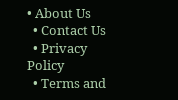• About Us
  • Contact Us
  • Privacy Policy
  • Terms and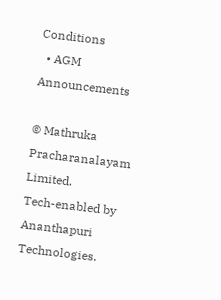Conditions
  • AGM Announcements

© Mathruka Pracharanalayam Limited.
Tech-enabled by Ananthapuri Technologies.